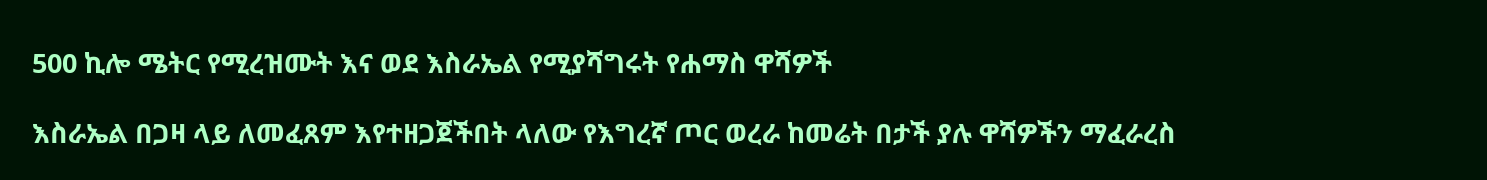500 ኪሎ ሜትር የሚረዝሙት እና ወደ እስራኤል የሚያሻግሩት የሐማስ ዋሻዎች

እስራኤል በጋዛ ላይ ለመፈጸም እየተዘጋጀችበት ላለው የእግረኛ ጦር ወረራ ከመሬት በታች ያሉ ዋሻዎችን ማፈራረስ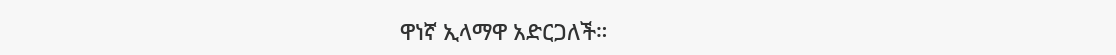ዋነኛ ኢላማዋ አድርጋለች።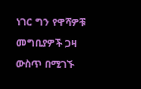ነገር ግን የዋሻዎቹ መግቢያዎች ጋዛ ውስጥ በሚገኙ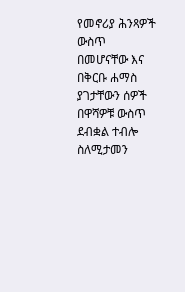የመኖሪያ ሕንጻዎች ውስጥ በመሆናቸው እና በቅርቡ ሐማስ ያገታቸውን ሰዎች በዋሻዎቹ ውስጥ ደብቋል ተብሎ ስለሚታመን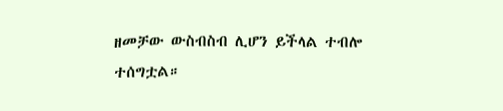ዘመቻው ውስብስብ ሊሆን ይችላል ተብሎ ተሰግቷል።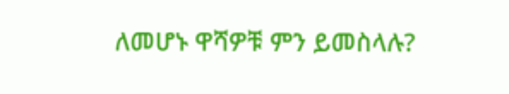ለመሆኑ ዋሻዎቹ ምን ይመስላሉ?